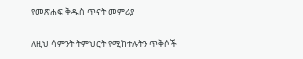የመጽሐፍ ቅዱስ ጥናት መምሪያ

ለዚህ ሳምንት ትምህርት የሚከተሉትን ጥቅሶች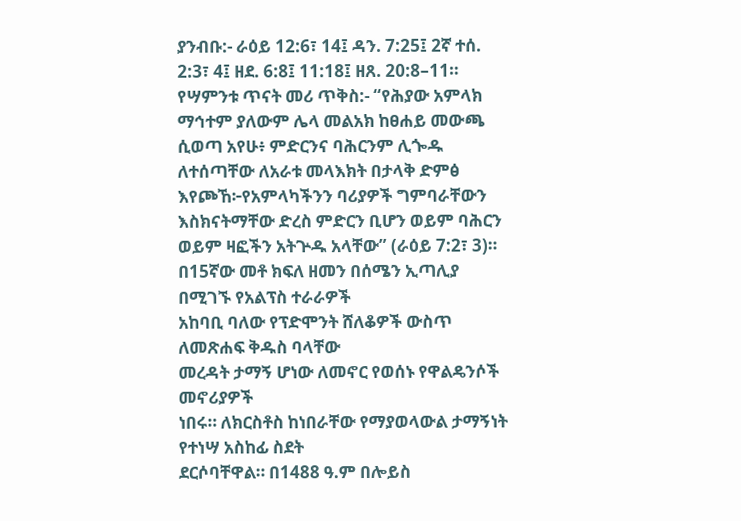ያንብቡ:- ራዕይ 12:6፣ 14፤ ዳን. 7:25፤ 2ኛ ተሰ. 2:3፣ 4፤ ዘደ. 6:8፤ 11:18፤ ዘጸ. 20:8–11።
የሣምንቱ ጥናት መሪ ጥቅስ:- “የሕያው አምላክ ማኅተም ያለውም ሌላ መልአክ ከፀሐይ መውጫ ሲወጣ አየሁ፥ ምድርንና ባሕርንም ሊጐዱ ለተሰጣቸው ለአራቱ መላእክት በታላቅ ድምፅ እየጮኸ፦የአምላካችንን ባሪያዎች ግምባራቸውን እስክናትማቸው ድረስ ምድርን ቢሆን ወይም ባሕርን ወይም ዛፎችን አትጕዱ አላቸው” (ራዕይ 7:2፣ 3)።
በ15ኛው መቶ ክፍለ ዘመን በሰሜን ኢጣሊያ በሚገኙ የአልፕስ ተራራዎች
አከባቢ ባለው የፕድሞንት ሸለቆዎች ውስጥ ለመጽሐፍ ቅዱስ ባላቸው
መረዳት ታማኝ ሆነው ለመኖር የወሰኑ የዋልዴንሶች መኖሪያዎች
ነበሩ። ለክርስቶስ ከነበራቸው የማያወላውል ታማኝነት የተነሣ አስከፊ ስደት
ደርሶባቸዋል። በ1488 ዓ.ም በሎይስ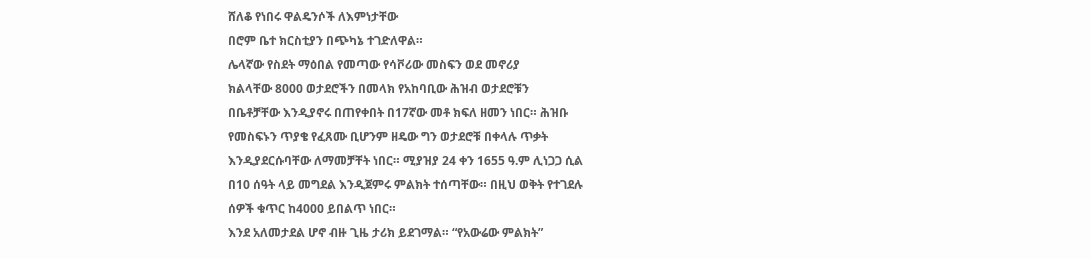ሸለቆ የነበሩ ዋልዴንሶች ለእምነታቸው
በሮም ቤተ ክርስቲያን በጭካኔ ተገድለዋል።
ሌላኛው የስደት ማዕበል የመጣው የሳቮሪው መስፍን ወደ መኖሪያ
ክልላቸው 8000 ወታደሮችን በመላክ የአከባቢው ሕዝብ ወታደሮቹን
በቤቶቻቸው እንዲያኖሩ በጠየቀበት በ17ኛው መቶ ክፍለ ዘመን ነበር። ሕዝቡ
የመስፍኑን ጥያቄ የፈጸሙ ቢሆንም ዘዴው ግን ወታደሮቹ በቀላሉ ጥቃት
እንዲያደርሱባቸው ለማመቻቸት ነበር። ሚያዝያ 24 ቀን 1655 ዓ.ም ሊነጋጋ ሲል
በ10 ሰዓት ላይ መግደል እንዲጀምሩ ምልክት ተሰጣቸው። በዚህ ወቅት የተገደሉ
ሰዎች ቁጥር ከ4000 ይበልጥ ነበር።
እንደ አለመታደል ሆኖ ብዙ ጊዜ ታሪክ ይደገማል። “የአውሬው ምልክት”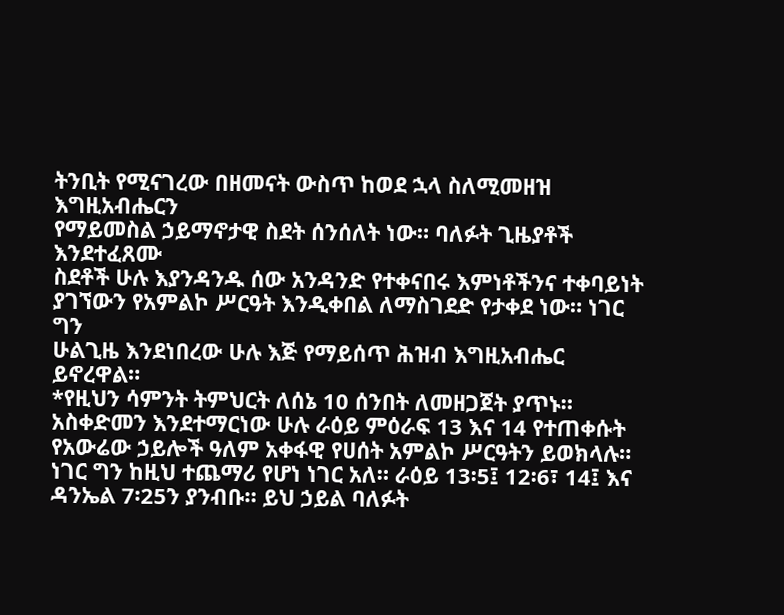ትንቢት የሚናገረው በዘመናት ውስጥ ከወደ ኋላ ስለሚመዘዝ እግዚአብሔርን
የማይመስል ኃይማኖታዊ ስደት ሰንሰለት ነው። ባለፉት ጊዜያቶች እንደተፈጸሙ
ስደቶች ሁሉ እያንዳንዱ ሰው አንዳንድ የተቀናበሩ እምነቶችንና ተቀባይነት
ያገኘውን የአምልኮ ሥርዓት እንዲቀበል ለማስገደድ የታቀደ ነው። ነገር ግን
ሁልጊዜ እንደነበረው ሁሉ እጅ የማይሰጥ ሕዝብ እግዚአብሔር ይኖረዋል።
*የዚህን ሳምንት ትምህርት ለሰኔ 10 ሰንበት ለመዘጋጀት ያጥኑ።
አስቀድመን እንደተማርነው ሁሉ ራዕይ ምዕራፍ 13 እና 14 የተጠቀሱት የአውሬው ኃይሎች ዓለም አቀፋዊ የሀሰት አምልኮ ሥርዓትን ይወክላሉ። ነገር ግን ከዚህ ተጨማሪ የሆነ ነገር አለ። ራዕይ 13፡5፤ 12፡6፣ 14፤ እና ዳንኤል 7፡25ን ያንብቡ። ይህ ኃይል ባለፉት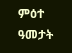ምዕተ ዓመታት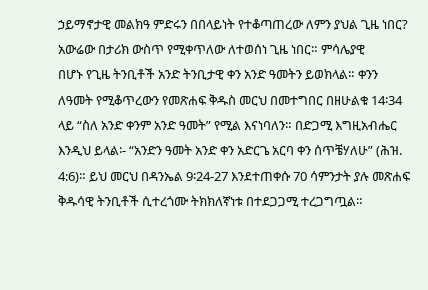ኃይማኖታዊ መልክዓ ምድሩን በበላይነት የተቆጣጠረው ለምን ያህል ጊዜ ነበር?
አውሬው በታሪክ ውስጥ የሚቀጥለው ለተወሰነ ጊዜ ነበር። ምሳሌያዊ
በሆኑ የጊዜ ትንቢቶች አንድ ትንቢታዊ ቀን አንድ ዓመትን ይወክላል። ቀንን
ለዓመት የሚቆጥረውን የመጽሐፍ ቅዱስ መርህ በመተግበር በዘሁልቁ 14፡34
ላይ “ስለ አንድ ቀንም አንድ ዓመት” የሚል እናነባለን። በድጋሚ እግዚአብሔር
እንዲህ ይላል፡- “አንድን ዓመት አንድ ቀን አድርጌ አርባ ቀን ሰጥቼሃለሁ” (ሕዝ.
4:6)። ይህ መርህ በዳንኤል 9፡24-27 እንደተጠቀሱ 70 ሳምንታት ያሉ መጽሐፍ
ቅዱሳዊ ትንቢቶች ሲተረጎሙ ትክክለኛነቱ በተደጋጋሚ ተረጋግጧል።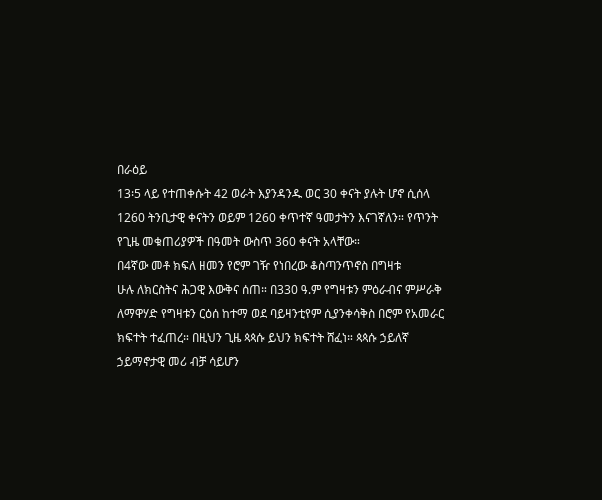በራዕይ
13፡5 ላይ የተጠቀሱት 42 ወራት እያንዳንዱ ወር 30 ቀናት ያሉት ሆኖ ሲሰላ
1260 ትንቢታዊ ቀናትን ወይም 1260 ቀጥተኛ ዓመታትን እናገኛለን። የጥንት
የጊዜ መቁጠሪያዎች በዓመት ውስጥ 360 ቀናት አላቸው።
በ4ኛው መቶ ክፍለ ዘመን የሮም ገዥ የነበረው ቆስጣንጥኖስ በግዛቱ
ሁሉ ለክርስትና ሕጋዊ እውቅና ሰጠ። በ330 ዓ.ም የግዛቱን ምዕራብና ምሥራቅ
ለማዋሃድ የግዛቱን ርዕሰ ከተማ ወደ ባይዛንቲየም ሲያንቀሳቅስ በሮም የአመራር
ክፍተት ተፈጠረ። በዚህን ጊዜ ጳጳሱ ይህን ክፍተት ሸፈነ። ጳጳሱ ኃይለኛ
ኃይማኖታዊ መሪ ብቻ ሳይሆን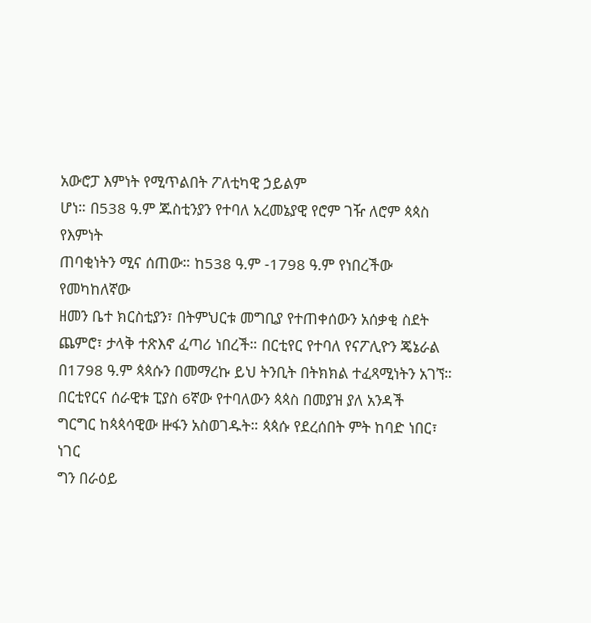አውሮፓ እምነት የሚጥልበት ፖለቲካዊ ኃይልም
ሆነ። በ538 ዓ.ም ጁስቲንያን የተባለ አረመኔያዊ የሮም ገዥ ለሮም ጳጳስ የእምነት
ጠባቂነትን ሚና ሰጠው። ከ538 ዓ.ም -1798 ዓ.ም የነበረችው የመካከለኛው
ዘመን ቤተ ክርስቲያን፣ በትምህርቱ መግቢያ የተጠቀሰውን አሰቃቂ ስደት
ጨምሮ፣ ታላቅ ተጽእኖ ፈጣሪ ነበረች። በርቲየር የተባለ የናፖሊዮን ጄኔራል
በ1798 ዓ.ም ጳጳሱን በመማረኩ ይህ ትንቢት በትክክል ተፈጻሚነትን አገኘ።
በርቲየርና ሰራዊቱ ፒያስ 6ኛው የተባለውን ጳጳስ በመያዝ ያለ አንዳች
ግርግር ከጳጳሳዊው ዙፋን አስወገዱት። ጳጳሱ የደረሰበት ምት ከባድ ነበር፣ ነገር
ግን በራዕይ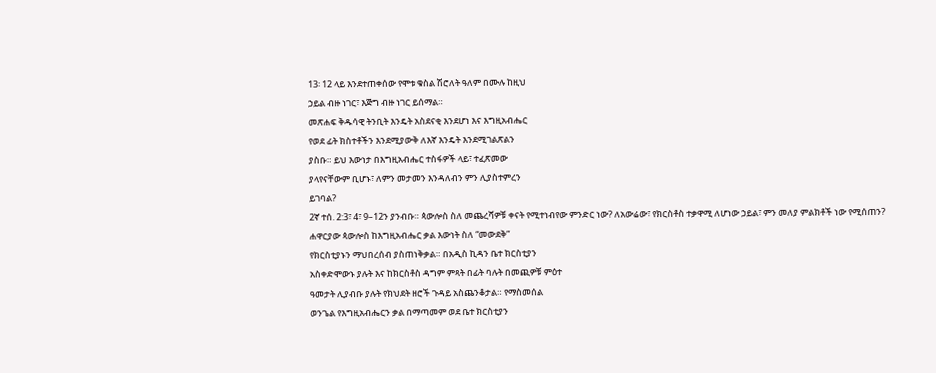13፡ 12 ላይ እንደተጠቀሰው የሞቱ ቁስል ሽሮለት ዓለም በሙሉ ከዚህ
ኃይል ብዙ ነገር፣ እጅግ ብዙ ነገር ይሰማል።
መጽሐፍ ቅዱሳዊ ትንቢት እንዴት አስደናቂ እንደሆነ እና እግዚአብሔር
የወደ ፊት ክስተቶችን እንደሚያውቅ ለእኛ እንዴት እንደሚገልጽልን
ያስቡ። ይህ እውነታ በእግዚአብሔር ተስፋዎች ላይ፣ ተፈጽመው
ያላየናቸውም ቢሆኑ፣ ለምን መታመን እንዳለብን ምን ሊያስተምረን
ይገባል?
2ኛ ተሰ. 2:3፣ 4፣ 9–12ን ያንብቡ። ጳውሎስ ስለ መጨረሻዎቹ ቀናት የሚተነብየው ምንድር ነው? ለአውሬው፣ የክርስቶስ ተቃዋሚ ለሆነው ኃይል፣ ምን መለያ ምልክቶች ነው የሚሰጠን?
ሐዋርያው ጳውሎስ ከእግዚአብሔር ቃል እውነት ስለ “መውደቅ”
የክርስቲያኑን ማህበረሰብ ያስጠነቅቃል። በአዲስ ኪዳን ቤተ ክርስቲያን
አስቀድሞውኑ ያሉት እና ከክርስቶስ ዳግም ምጻት በፊት ባሉት በመጪዎቹ ምዕተ
ዓመታት ሊያብቡ ያሉት የክህደት ዘሮች ጉዳይ አስጨንቆታል። የማስመሰል
ወንጌል የእግዚአብሔርን ቃል በማጣመም ወደ ቤተ ክርስቲያን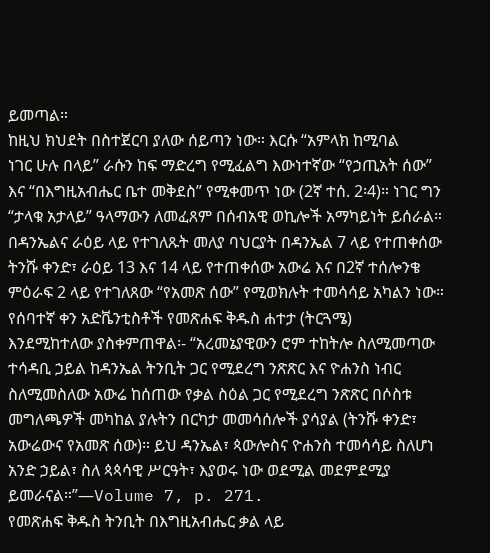ይመጣል።
ከዚህ ክህደት በስተጀርባ ያለው ሰይጣን ነው። እርሱ “አምላክ ከሚባል
ነገር ሁሉ በላይ” ራሱን ከፍ ማድረግ የሚፈልግ እውነተኛው “የኃጢአት ሰው”
እና “በእግዚአብሔር ቤተ መቅደስ” የሚቀመጥ ነው (2ኛ ተሰ. 2፡4)። ነገር ግን
“ታላቁ አታላይ” ዓላማውን ለመፈጸም በሰብአዊ ወኪሎች አማካይነት ይሰራል።
በዳንኤልና ራዕይ ላይ የተገለጹት መለያ ባህርያት በዳንኤል 7 ላይ የተጠቀሰው
ትንሹ ቀንድ፣ ራዕይ 13 እና 14 ላይ የተጠቀሰው አውሬ እና በ2ኛ ተሰሎንቄ
ምዕራፍ 2 ላይ የተገለጸው “የአመጽ ሰው” የሚወክሉት ተመሳሳይ አካልን ነው።
የሰባተኛ ቀን አድቬንቲስቶች የመጽሐፍ ቅዱስ ሐተታ (ትርጓሜ)
እንደሚከተለው ያስቀምጠዋል፡- “አረመኔያዊውን ሮም ተከትሎ ስለሚመጣው
ተሳዳቢ ኃይል ከዳንኤል ትንቢት ጋር የሚደረግ ንጽጽር እና ዮሐንስ ነብር
ስለሚመስለው አውሬ ከሰጠው የቃል ስዕል ጋር የሚደረግ ንጽጽር በሶስቱ
መግለጫዎች መካከል ያሉትን በርካታ መመሳሰሎች ያሳያል (ትንሹ ቀንድ፣
አውሬውና የአመጽ ሰው)። ይህ ዳንኤል፣ ጳውሎስና ዮሐንስ ተመሳሳይ ስለሆነ
አንድ ኃይል፣ ስለ ጳጳሳዊ ሥርዓት፣ እያወሩ ነው ወደሚል መደምደሚያ
ይመራናል።”—Volume 7, p. 271.
የመጽሐፍ ቅዱስ ትንቢት በእግዚአብሔር ቃል ላይ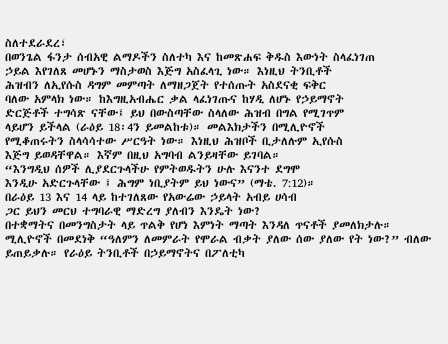ስለተደራደረ፣
በወንጌል ፋንታ ሰብአዊ ልማዶችን ስለተካ እና ከመጽሐፍ ቅዱስ እውነት ስላፈነገጠ
ኃይል እየገለጸ መሆኑን ማስታወስ እጅግ አስፈላጊ ነው። እነዚህ ትንቢቶች
ሕዝብን ለኢየሱስ ዳግም መምጣት ለማዘጋጀት የተሰጡት አስደናቂ ፍቅር
ባለው አምላክ ነው። ከእግዚአብሔር ቃል ላፈነገጡና ከሃዲ ለሆኑ የኃይማኖት
ድርጅቶች ተግሳጽ ናቸው፤ ይህ በውስጣቸው ስላለው ሕዝብ በግል የሚገጥም
ላይሆን ይችላል (ራዕይ 18፡4ን ይመልከቱ)። መልእክታችን በሚሊዮኖች
የሚቆጠሩትን ስላሳሳተው ሥርዓት ነው። እነዚህ ሕዝቦች ቢታለሉም ኢየሱስ
እጅግ ይወዳቸዋል። እኛም በዚህ አግባብ ልንይዛቸው ይገባል።
“እንግዲህ ሰዎች ሊያደርጉላችሁ የምትወዱትን ሁሉ እናንተ ደግሞ
እንዲሁ አድርጉላቸው ፤ ሕግም ነቢያትም ይህ ነውና” (ማቴ. 7:12)።
በራዕይ 13 እና 14 ላይ ከተገለጸው የአውሬው ኃይላት አብይ ሀሳብ
ጋር ይህን መርህ ተግባራዊ ማድረግ ያለብን እንዴት ነው?
በተቋማትና በመንግስታት ላይ ጥልቅ የሆነ እምነት ማጣት እንዳለ ጥናቶች ያመለክታሉ። ሚሊዮኖች በመደነቅ “ዓለምን ለመምራት የሞራል ብቃት ያለው ሰው ያለው የት ነው?” ብለው ይጠይቃሉ። የራዕይ ትንቢቶች በኃይማኖትና በፖለቲካ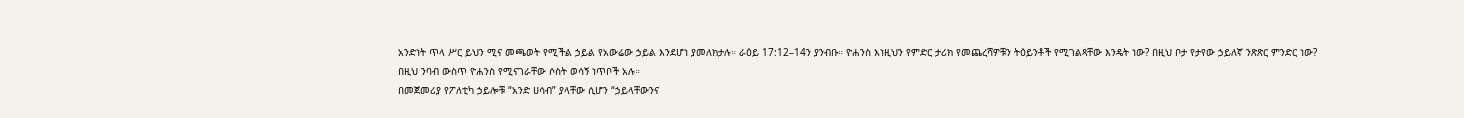አንድነት ጥላ ሥር ይህን ሚና መጫወት የሚችል ኃይል የአውሬው ኃይል እንደሆነ ያመለክታሉ። ራዕይ 17:12–14ን ያንብቡ። ዮሐንስ እነዚህን የምድር ታሪክ የመጨረሻዎቹን ትዕይንቶች የሚገልጻቸው እንዴት ነው? በዚህ ቦታ የታየው ኃይለኛ ንጽጽር ምንድር ነው?
በዚህ ንባብ ውስጥ ዮሐንስ የሚናገራቸው ሶስት ወሳኝ ነጥቦች አሉ።
በመጀመሪያ የፖለቲካ ኃይሎቹ “አንድ ሀሳብ” ያላቸው ሲሆን “ኃይላቸውንና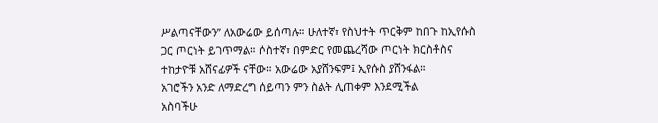ሥልጣናቸውን” ለአውሬው ይሰጣሉ። ሁለተኛ፣ የስህተት ጥርቅም ከበጉ ከኢየሱስ
ጋር ጦርነት ይገጥማል። ሶስተኛ፣ በምድር የመጨረሻው ጦርነት ክርስቶስና
ተከታዮቹ አሸናፊዎች ናቸው። አውሬው አያሸንፍም፤ ኢየሱስ ያሸንፋል።
አገሮችን አንድ ለማድረግ ሰይጣን ምን ስልት ሊጠቀም እንደሚችል
አስባችሁ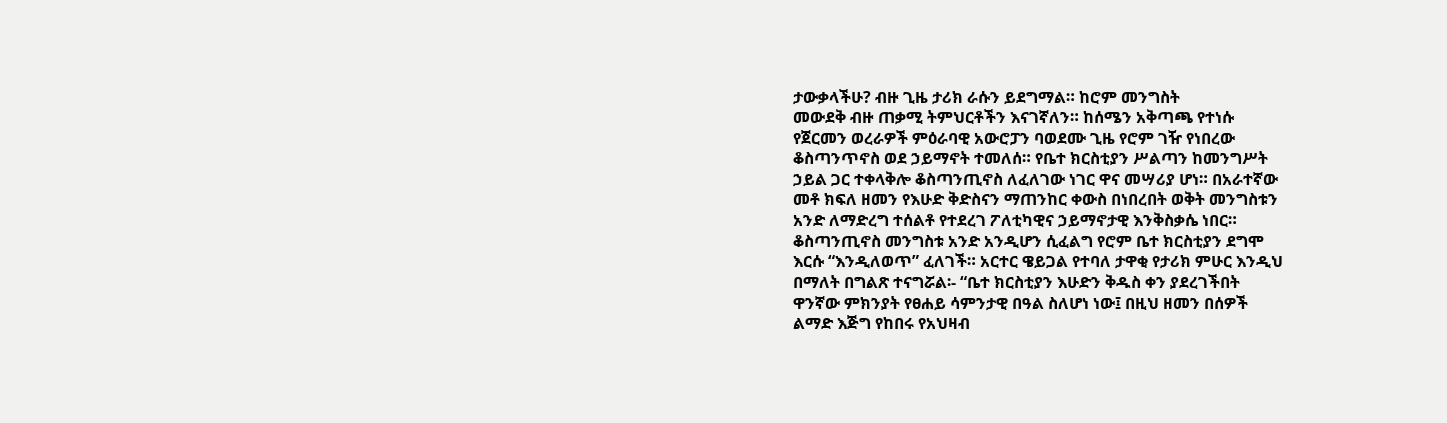ታውቃላችሁ? ብዙ ጊዜ ታሪክ ራሱን ይደግማል። ከሮም መንግስት
መውደቅ ብዙ ጠቃሚ ትምህርቶችን እናገኛለን። ከሰሜን አቅጣጫ የተነሱ
የጀርመን ወረራዎች ምዕራባዊ አውሮፓን ባወደሙ ጊዜ የሮም ገዥ የነበረው
ቆስጣንጥኖስ ወደ ኃይማኖት ተመለሰ። የቤተ ክርስቲያን ሥልጣን ከመንግሥት
ኃይል ጋር ተቀላቅሎ ቆስጣንጢኖስ ለፈለገው ነገር ዋና መሣሪያ ሆነ። በአራተኛው
መቶ ክፍለ ዘመን የእሁድ ቅድስናን ማጠንከር ቀውስ በነበረበት ወቅት መንግስቱን
አንድ ለማድረግ ተሰልቶ የተደረገ ፖለቲካዊና ኃይማኖታዊ እንቅስቃሴ ነበር።
ቆስጣንጢኖስ መንግስቱ አንድ አንዲሆን ሲፈልግ የሮም ቤተ ክርስቲያን ደግሞ
እርሱ “እንዲለወጥ” ፈለገች። አርተር ዌይጋል የተባለ ታዋቂ የታሪክ ምሁር እንዲህ
በማለት በግልጽ ተናግሯል፡- “ቤተ ክርስቲያን እሁድን ቅዱስ ቀን ያደረገችበት
ዋንኛው ምክንያት የፀሐይ ሳምንታዊ በዓል ስለሆነ ነው፤ በዚህ ዘመን በሰዎች
ልማድ እጅግ የከበሩ የአህዛብ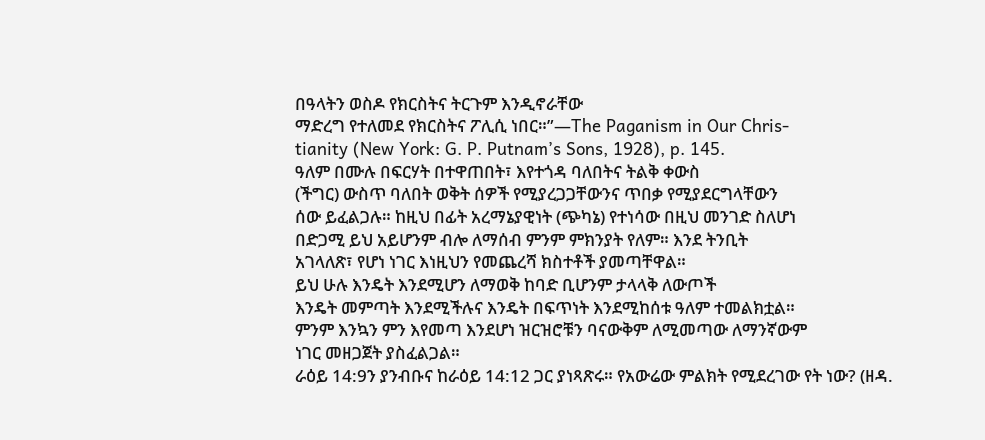በዓላትን ወስዶ የክርስትና ትርጉም እንዲኖራቸው
ማድረግ የተለመደ የክርስትና ፖሊሲ ነበር።”—The Paganism in Our Chris-
tianity (New York: G. P. Putnam’s Sons, 1928), p. 145.
ዓለም በሙሉ በፍርሃት በተዋጠበት፣ እየተጎዳ ባለበትና ትልቅ ቀውስ
(ችግር) ውስጥ ባለበት ወቅት ሰዎች የሚያረጋጋቸውንና ጥበቃ የሚያደርግላቸውን
ሰው ይፈልጋሉ። ከዚህ በፊት አረማኔያዊነት (ጭካኔ) የተነሳው በዚህ መንገድ ስለሆነ
በድጋሚ ይህ አይሆንም ብሎ ለማሰብ ምንም ምክንያት የለም። እንደ ትንቢት
አገላለጽ፣ የሆነ ነገር እነዚህን የመጨረሻ ክስተቶች ያመጣቸዋል።
ይህ ሁሉ እንዴት እንደሚሆን ለማወቅ ከባድ ቢሆንም ታላላቅ ለውጦች
እንዴት መምጣት እንደሚችሉና እንዴት በፍጥነት እንደሚከሰቱ ዓለም ተመልክቷል።
ምንም እንኳን ምን እየመጣ እንደሆነ ዝርዝሮቹን ባናውቅም ለሚመጣው ለማንኛውም
ነገር መዘጋጀት ያስፈልጋል።
ራዕይ 14:9ን ያንብቡና ከራዕይ 14:12 ጋር ያነጻጽሩ። የአውሬው ምልክት የሚደረገው የት ነው? (ዘዳ.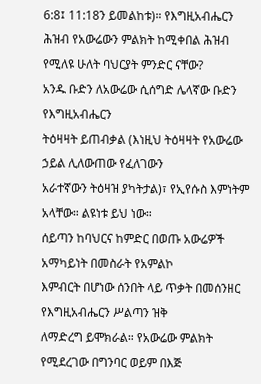6:8፤ 11:18ን ይመልከቱ)። የእግዚአብሔርን ሕዝብ የአውሬውን ምልክት ከሚቀበል ሕዝብ የሚለዩ ሁለት ባህርያት ምንድር ናቸው?
አንዱ ቡድን ለአውሬው ሲሰግድ ሌላኛው ቡድን የእግዚአብሔርን
ትዕዛዛት ይጠብቃል (እነዚህ ትዕዛዛት የአውሬው ኃይል ሊለውጠው የፈለገውን
አራተኛውን ትዕዛዝ ያካትታል)፣ የኢየሱስ እምነትም አላቸው። ልዩነቱ ይህ ነው።
ሰይጣን ከባህርና ከምድር በወጡ አውሬዎች አማካይነት በመስራት የአምልኮ
እምብርት በሆነው ሰንበት ላይ ጥቃት በመሰንዘር የእግዚአብሔርን ሥልጣን ዝቅ
ለማድረግ ይሞክራል። የአውሬው ምልክት የሚደረገው በግንባር ወይም በእጅ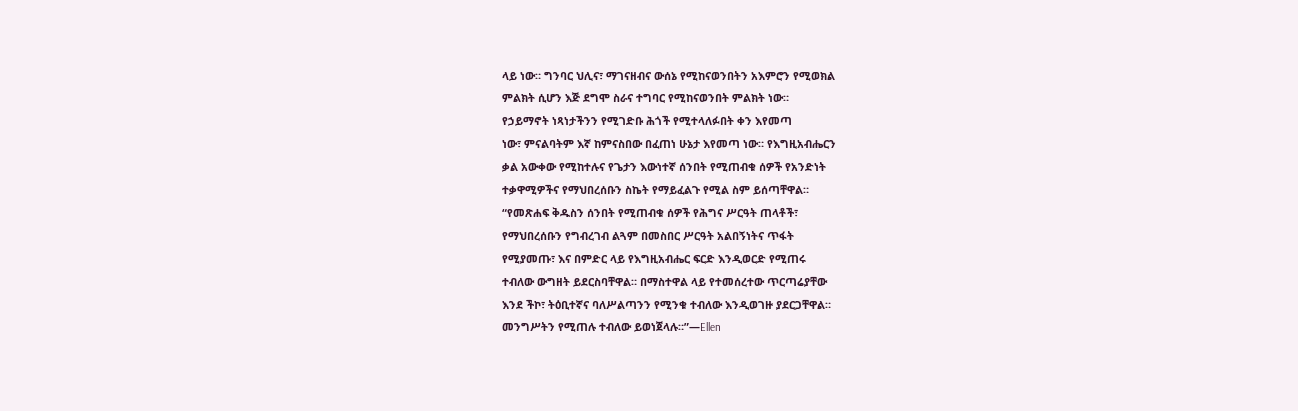ላይ ነው። ግንባር ህሊና፣ ማገናዘብና ውሰኔ የሚከናወንበትን አእምሮን የሚወክል
ምልክት ሲሆን እጅ ደግሞ ስራና ተግባር የሚከናወንበት ምልክት ነው።
የኃይማኖት ነጻነታችንን የሚገድቡ ሕጎች የሚተላለፉበት ቀን እየመጣ
ነው፣ ምናልባትም እኛ ከምናስበው በፈጠነ ሁኔታ እየመጣ ነው። የእግዚአብሔርን
ቃል አውቀው የሚከተሉና የጌታን እውነተኛ ሰንበት የሚጠብቁ ሰዎች የአንድነት
ተቃዋሚዎችና የማህበረሰቡን ስኬት የማይፈልጉ የሚል ስም ይሰጣቸዋል።
“የመጽሐፍ ቅዱስን ሰንበት የሚጠብቁ ሰዎች የሕግና ሥርዓት ጠላቶች፣
የማህበረሰቡን የግብረገብ ልጓም በመስበር ሥርዓት አልበኝነትና ጥፋት
የሚያመጡ፣ እና በምድር ላይ የእግዚአብሔር ፍርድ እንዲወርድ የሚጠሩ
ተብለው ውግዘት ይደርስባቸዋል። በማስተዋል ላይ የተመሰረተው ጥርጣሬያቸው
እንደ ችኮ፣ ትዕቢተኛና ባለሥልጣንን የሚንቁ ተብለው እንዲወገዙ ያደርጋቸዋል።
መንግሥትን የሚጠሉ ተብለው ይወነጀላሉ።”—Ellen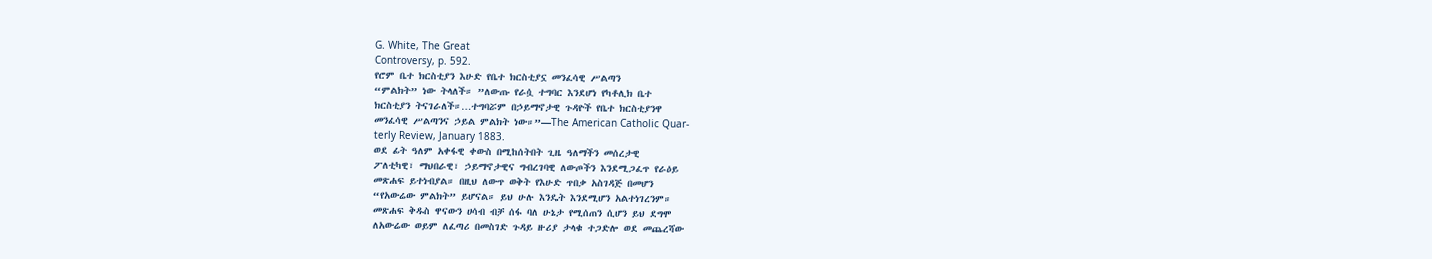G. White, The Great
Controversy, p. 592.
የሮም ቤተ ክርስቲያን እሁድ የቤተ ክርስቲያኗ መንፈሳዊ ሥልጣን
“ምልክት” ነው ትላለች። ”ለውጡ የራሷ ተግባር እንደሆነ የካቶሊክ ቤተ
ክርስቲያን ትናገራለች።…ተግባሯም በኃይማኖታዊ ጉዳዮች የቤተ ክርስቲያንዋ
መንፈሳዊ ሥልጣንና ኃይል ምልክት ነው።”—The American Catholic Quar-
terly Review, January 1883.
ወደ ፊት ዓለም አቀፋዊ ቀውስ በሚከሰትበት ጊዜ ዓለማችን መሰረታዊ
ፖለቲካዊ፣ ማህበራዊ፣ ኃይማኖታዊና ግብረገባዊ ለውጦችን እንደሚጋፈጥ የራዕይ
መጽሐፍ ይተነብያል። በዚህ ለውጥ ወቅት የእሁድ ጥበቃ አስገዳጅ በመሆን
“የአውሬው ምልክት” ይሆናል። ይህ ሁሉ እንዴት እንደሚሆን አልተነገረንም።
መጽሐፍ ቅዱስ ዋናውን ሀሳብ ብቻ ሰፋ ባለ ሁኔታ የሚሰጠን ሲሆን ይህ ደግሞ
ለአውሬው ወይም ለፈጣሪ በመስገድ ጉዳይ ዙሪያ ታላቁ ተጋድሎ ወደ መጨረሻው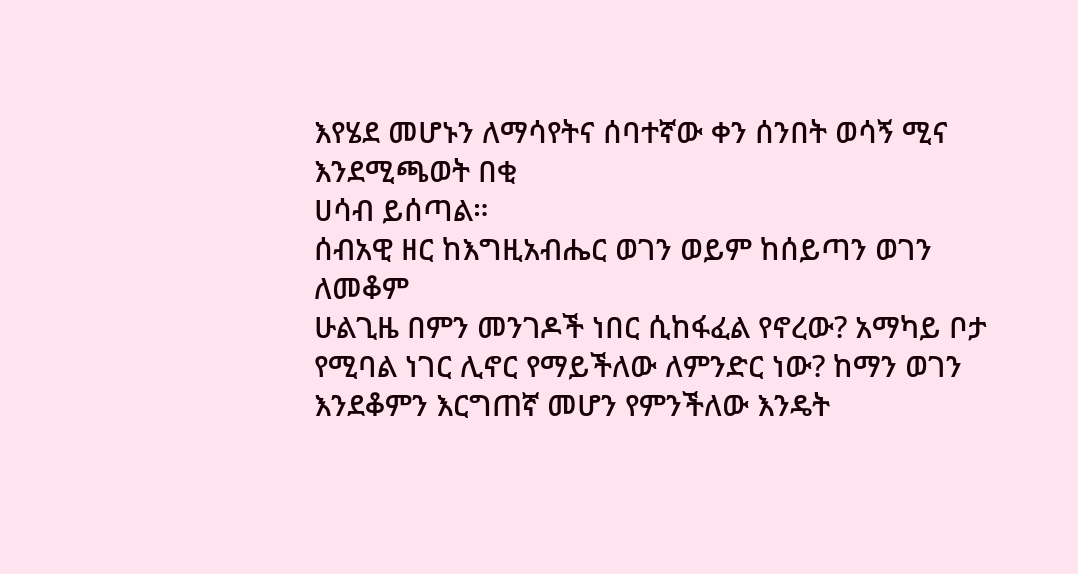እየሄደ መሆኑን ለማሳየትና ሰባተኛው ቀን ሰንበት ወሳኝ ሚና እንደሚጫወት በቂ
ሀሳብ ይሰጣል።
ሰብአዊ ዘር ከእግዚአብሔር ወገን ወይም ከሰይጣን ወገን ለመቆም
ሁልጊዜ በምን መንገዶች ነበር ሲከፋፈል የኖረው? አማካይ ቦታ
የሚባል ነገር ሊኖር የማይችለው ለምንድር ነው? ከማን ወገን
እንደቆምን እርግጠኛ መሆን የምንችለው እንዴት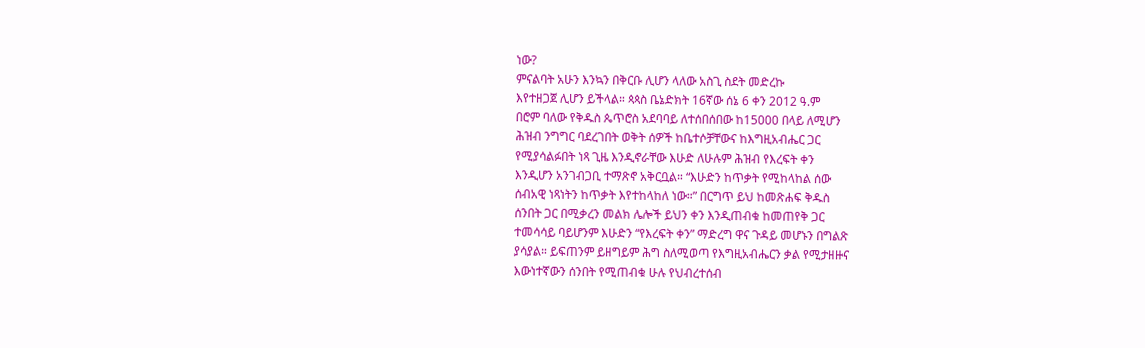ነው?
ምናልባት አሁን እንኳን በቅርቡ ሊሆን ላለው አስጊ ስደት መድረኩ
እየተዘጋጀ ሊሆን ይችላል። ጳጳስ ቤኔድክት 16ኛው ሰኔ 6 ቀን 2012 ዓ.ም
በሮም ባለው የቅዱስ ጴጥሮስ አደባባይ ለተሰበሰበው ከ15000 በላይ ለሚሆን
ሕዝብ ንግግር ባደረገበት ወቅት ሰዎች ከቤተሶቻቸውና ከእግዚአብሔር ጋር
የሚያሳልፉበት ነጻ ጊዜ እንዲኖራቸው እሁድ ለሁሉም ሕዝብ የእረፍት ቀን
እንዲሆን አንገብጋቢ ተማጽኖ አቅርቧል። “እሁድን ከጥቃት የሚከላከል ሰው
ሰብአዊ ነጻነትን ከጥቃት እየተከላከለ ነው።” በርግጥ ይህ ከመጽሐፍ ቅዱስ
ሰንበት ጋር በሚቃረን መልክ ሌሎች ይህን ቀን እንዲጠብቁ ከመጠየቅ ጋር
ተመሳሳይ ባይሆንም እሁድን “የእረፍት ቀን” ማድረግ ዋና ጉዳይ መሆኑን በግልጽ
ያሳያል። ይፍጠንም ይዘግይም ሕግ ስለሚወጣ የእግዚአብሔርን ቃል የሚታዘዙና
እውነተኛውን ሰንበት የሚጠብቁ ሁሉ የህብረተሰብ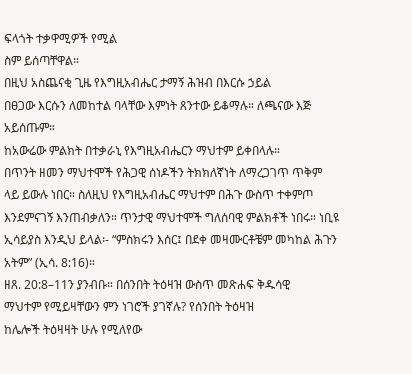ፍላጎት ተቃዋሚዎች የሚል
ስም ይሰጣቸዋል።
በዚህ አስጨናቂ ጊዜ የእግዚአብሔር ታማኝ ሕዝብ በእርሱ ኃይል
በፀጋው እርሱን ለመከተል ባላቸው እምነት ጸንተው ይቆማሉ። ለጫናው እጅ
አይሰጡም።
ከአውሬው ምልክት በተቃራኒ የእግዚአብሔርን ማህተም ይቀበላሉ።
በጥንት ዘመን ማህተሞች የሕጋዊ ሰነዶችን ትክክለኛነት ለማረጋገጥ ጥቅም
ላይ ይውሉ ነበር። ስለዚህ የእግዚአብሔር ማህተም በሕጉ ውስጥ ተቀምጦ
እንደምናገኝ እንጠብቃለን። ጥንታዊ ማህተሞች ግለሰባዊ ምልክቶች ነበሩ። ነቢዩ
ኢሳይያስ እንዲህ ይላል፡- “ምስክሩን እሰር፤ በደቀ መዛሙርቶቼም መካከል ሕጉን
አትም” (ኢሳ. 8:16)።
ዘጸ. 20:8–11ን ያንብቡ። በሰንበት ትዕዛዝ ውስጥ መጽሐፍ ቅዱሳዊ
ማህተም የሚይዛቸውን ምን ነገሮች ያገኛሉ? የሰንበት ትዕዛዝ
ከሌሎች ትዕዛዛት ሁሉ የሚለየው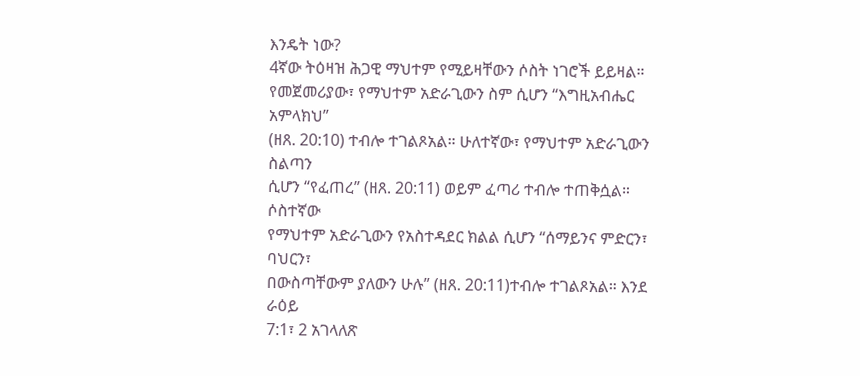እንዴት ነው?
4ኛው ትዕዛዝ ሕጋዊ ማህተም የሚይዛቸውን ሶስት ነገሮች ይይዛል።
የመጀመሪያው፣ የማህተም አድራጊውን ስም ሲሆን “እግዚአብሔር አምላክህ”
(ዘጸ. 20:10) ተብሎ ተገልጾአል። ሁለተኛው፣ የማህተም አድራጊውን ስልጣን
ሲሆን “የፈጠረ” (ዘጸ. 20:11) ወይም ፈጣሪ ተብሎ ተጠቅሷል። ሶስተኛው
የማህተም አድራጊውን የአስተዳደር ክልል ሲሆን “ሰማይንና ምድርን፣ ባህርን፣
በውስጣቸውም ያለውን ሁሉ” (ዘጸ. 20:11)ተብሎ ተገልጾአል። እንደ ራዕይ
7:1፣ 2 አገላለጽ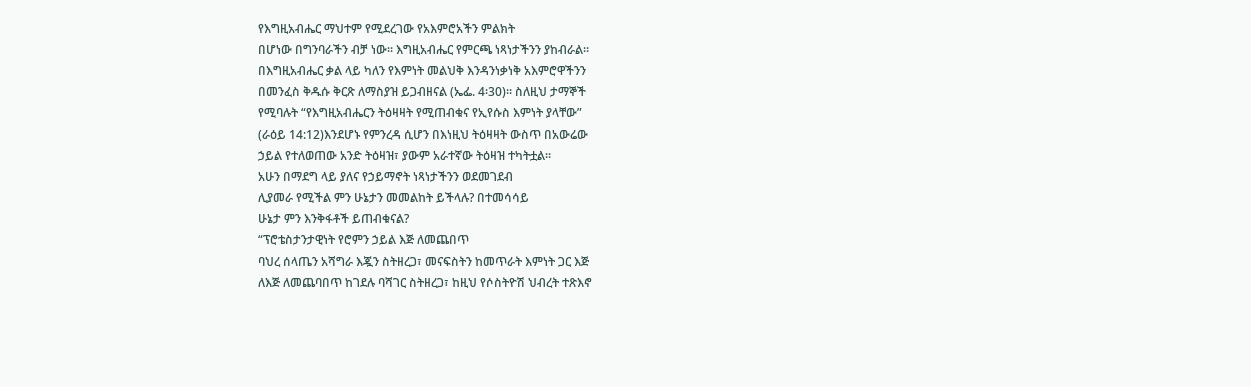የእግዚአብሔር ማህተም የሚደረገው የአእምሮአችን ምልክት
በሆነው በግንባራችን ብቻ ነው። እግዚአብሔር የምርጫ ነጻነታችንን ያከብራል።
በእግዚአብሔር ቃል ላይ ካለን የእምነት መልህቅ እንዳንነቃነቅ አእምሮዋችንን
በመንፈስ ቅዱሱ ቅርጽ ለማስያዝ ይጋብዘናል (ኤፌ. 4፡30)። ስለዚህ ታማኞች
የሚባሉት “የእግዚአብሔርን ትዕዛዛት የሚጠብቁና የኢየሱስ እምነት ያላቸው”
(ራዕይ 14:12)እንደሆኑ የምንረዳ ሲሆን በእነዚህ ትዕዛዛት ውስጥ በአውሬው
ኃይል የተለወጠው አንድ ትዕዛዝ፣ ያውም አራተኛው ትዕዛዝ ተካትቷል።
አሁን በማደግ ላይ ያለና የኃይማኖት ነጻነታችንን ወደመገደብ
ሊያመራ የሚችል ምን ሁኔታን መመልከት ይችላሉ? በተመሳሳይ
ሁኔታ ምን እንቅፋቶች ይጠብቁናል?
“ፕሮቴስታንታዊነት የሮምን ኃይል እጅ ለመጨበጥ
ባህረ ሰላጤን አሻግራ እጇን ስትዘረጋ፣ መናፍስትን ከመጥራት እምነት ጋር እጅ
ለእጅ ለመጨባበጥ ከገደሉ ባሻገር ስትዘረጋ፣ ከዚህ የሶስትዮሽ ህብረት ተጽእኖ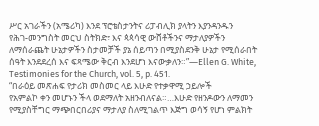ሥር አገራችን (አሜሪካ) እንደ ፕሮቴስታንትና ሪፓብሊክ ያላትን እያንዳንዱን
የሕገ-መንግስት መርህ ስትክድ፣ እና ጳጳሳዊ ውሸቶችንና ማታለያዎችን
ለማሰራጨት ሁኔታዎችን ስታመቻች ያኔ ሰይጣን በሚያስደንቅ ሁኔታ የሚሰራበት
ሰዓት እንደደረሰ እና ፍጻሜው ቅርብ እንደሆነ እናውቃለን።”—Ellen G. White,
Testimonies for the Church, vol. 5, p. 451.
“በራዕይ መጽሐፍ የታሪክ መስመር ላይ እሁድ የተቃዋሚ ኃይሎች
የአምልኮ ቀን መሆኑን ችላ ወደማለት አዘንብለናል።…እሁድ የዘንዶውን ለማመን
የሚያስቸግር ማጭበርበሪያና ማታለያ ስለሚገልጥ እጅግ ወሳኝ የሆነ ምልክት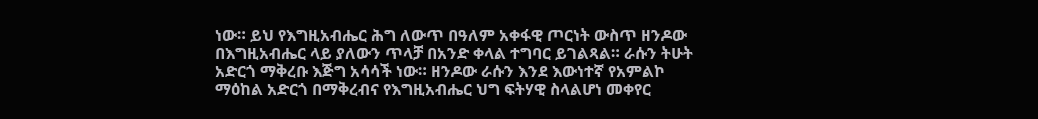ነው። ይህ የእግዚአብሔር ሕግ ለውጥ በዓለም አቀፋዊ ጦርነት ውስጥ ዘንዶው
በእግዚአብሔር ላይ ያለውን ጥላቻ በአንድ ቀላል ተግባር ይገልጻል። ራሱን ትሁት
አድርጎ ማቅረቡ እጅግ አሳሳች ነው። ዘንዶው ራሱን እንደ እውነተኛ የአምልኮ
ማዕከል አድርጎ በማቅረብና የእግዚአብሔር ህግ ፍትሃዊ ስላልሆነ መቀየር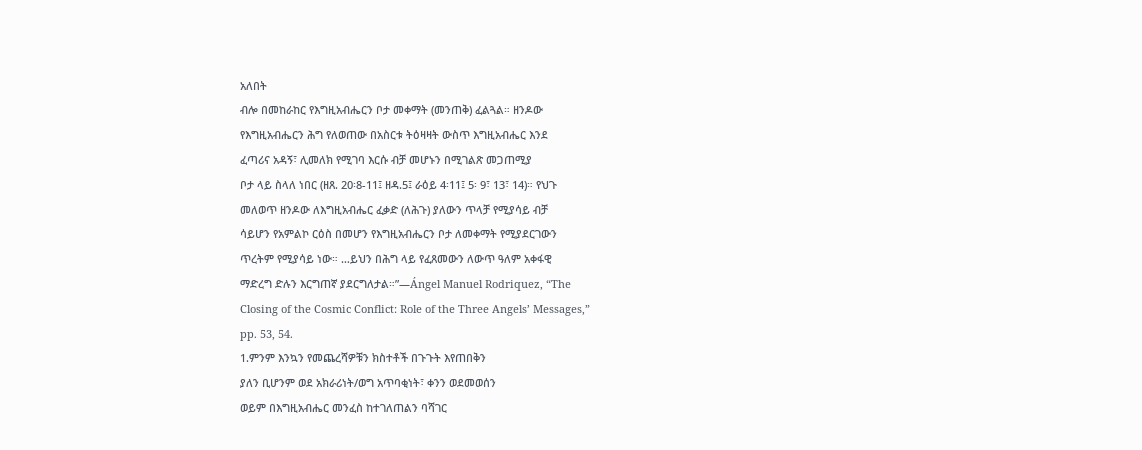አለበት
ብሎ በመከራከር የእግዚአብሔርን ቦታ መቀማት (መንጠቅ) ፈልጓል። ዘንዶው
የእግዚአብሔርን ሕግ የለወጠው በአስርቱ ትዕዛዛት ውስጥ እግዚአብሔር እንደ
ፈጣሪና አዳኝ፣ ሊመለክ የሚገባ እርሱ ብቻ መሆኑን በሚገልጽ መጋጠሚያ
ቦታ ላይ ስላለ ነበር (ዘጸ. 20፡8-11፤ ዘዳ.5፤ ራዕይ 4፡11፤ 5፡ 9፣ 13፣ 14)። የህጉ
መለወጥ ዘንዶው ለእግዚአብሔር ፈቃድ (ለሕጉ) ያለውን ጥላቻ የሚያሳይ ብቻ
ሳይሆን የአምልኮ ርዕስ በመሆን የእግዚአብሔርን ቦታ ለመቀማት የሚያደርገውን
ጥረትም የሚያሳይ ነው። …ይህን በሕግ ላይ የፈጸመውን ለውጥ ዓለም አቀፋዊ
ማድረግ ድሉን እርግጠኛ ያደርግለታል።”—Ángel Manuel Rodriquez, “The
Closing of the Cosmic Conflict: Role of the Three Angels’ Messages,”
pp. 53, 54.
1.ምንም እንኳን የመጨረሻዎቹን ክስተቶች በጉጉት እየጠበቅን
ያለን ቢሆንም ወደ አክራሪነት/ወግ አጥባቂነት፣ ቀንን ወደመወሰን
ወይም በእግዚአብሔር መንፈስ ከተገለጠልን ባሻገር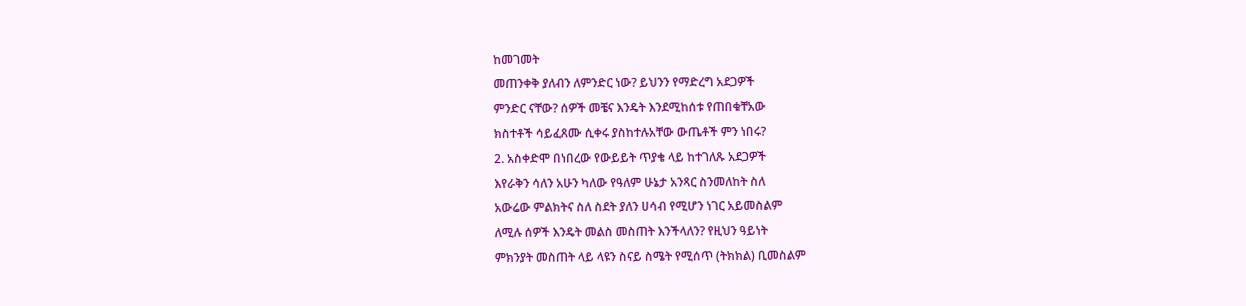ከመገመት
መጠንቀቅ ያለብን ለምንድር ነው? ይህንን የማድረግ አደጋዎች
ምንድር ናቸው? ሰዎች መቼና እንዴት እንደሚከሰቱ የጠበቁቸአው
ክስተቶች ሳይፈጸሙ ሲቀሩ ያስከተሉአቸው ውጤቶች ምን ነበሩ?
2. አስቀድሞ በነበረው የውይይት ጥያቄ ላይ ከተገለጹ አደጋዎች
እየራቅን ሳለን አሁን ካለው የዓለም ሁኔታ አንጻር ስንመለከት ስለ
አውሬው ምልክትና ስለ ስደት ያለን ሀሳብ የሚሆን ነገር አይመስልም
ለሚሉ ሰዎች እንዴት መልስ መስጠት እንችላለን? የዚህን ዓይነት
ምክንያት መስጠት ላይ ላዩን ስናይ ስሜት የሚሰጥ (ትክክል) ቢመስልም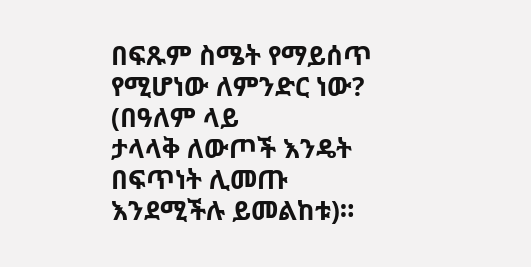በፍጹም ስሜት የማይሰጥ የሚሆነው ለምንድር ነው? (በዓለም ላይ
ታላላቅ ለውጦች እንዴት በፍጥነት ሊመጡ እንደሚችሉ ይመልከቱ)።